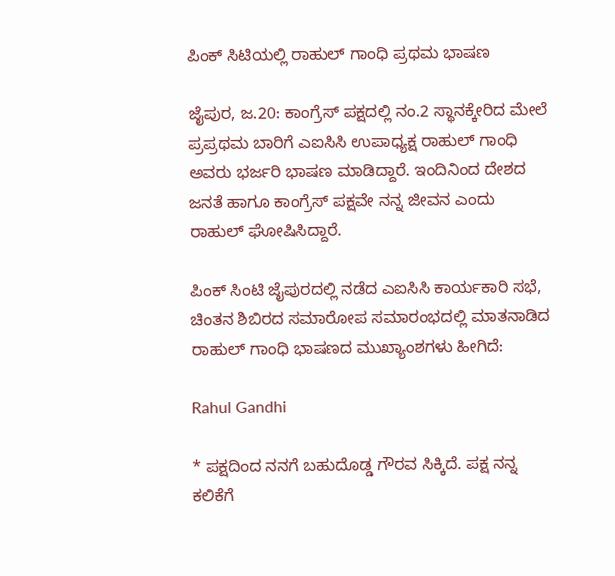ಪಿಂಕ್ ಸಿಟಿಯಲ್ಲಿ ರಾಹುಲ್ ಗಾಂಧಿ ಪ್ರಥಮ ಭಾಷಣ

ಜೈಪುರ, ಜ.20: ಕಾಂಗ್ರೆಸ್ ಪಕ್ಷದಲ್ಲಿ ನಂ.2 ಸ್ಥಾನಕ್ಕೇರಿದ ಮೇಲೆ ಪ್ರಪ್ರಥಮ ಬಾರಿಗೆ ಎಐಸಿಸಿ ಉಪಾಧ್ಯಕ್ಷ ರಾಹುಲ್ ಗಾಂಧಿ ಅವರು ಭರ್ಜರಿ ಭಾಷಣ ಮಾಡಿದ್ದಾರೆ. ಇಂದಿನಿಂದ ದೇಶದ ಜನತೆ ಹಾಗೂ ಕಾಂಗ್ರೆಸ್ ಪಕ್ಷವೇ ನನ್ನ ಜೀವನ ಎಂದು ರಾಹುಲ್ ಘೋಷಿಸಿದ್ದಾರೆ.

ಪಿಂಕ್ ಸಿಂಟಿ ಜೈಪುರದಲ್ಲಿ ನಡೆದ ಎಐಸಿಸಿ ಕಾರ್ಯಕಾರಿ ಸಭೆ, ಚಿಂತನ ಶಿಬಿರದ ಸಮಾರೋಪ ಸಮಾರಂಭದಲ್ಲಿ ಮಾತನಾಡಿದ ರಾಹುಲ್ ಗಾಂಧಿ ಭಾಷಣದ ಮುಖ್ಯಾಂಶಗಳು ಹೀಗಿದೆ:

Rahul Gandhi

* ಪಕ್ಷದಿಂದ ನನಗೆ ಬಹುದೊಡ್ಡ ಗೌರವ ಸಿಕ್ಕಿದೆ. ಪಕ್ಷ ನನ್ನ ಕಲಿಕೆಗೆ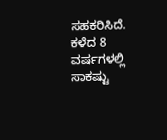ಸಹಕರಿಸಿದೆ. ಕಳೆದ 8 ವರ್ಷಗಳಲ್ಲಿ ಸಾಕಷ್ಟು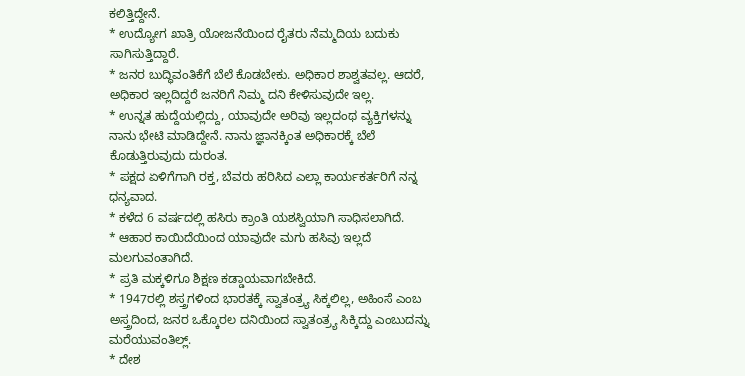ಕಲಿತ್ತಿದ್ದೇನೆ.
* ಉದ್ಯೋಗ ಖಾತ್ರಿ ಯೋಜನೆಯಿಂದ ರೈತರು ನೆಮ್ಮದಿಯ ಬದುಕು ಸಾಗಿಸುತ್ತಿದ್ದಾರೆ.
* ಜನರ ಬುದ್ಧಿವಂತಿಕೆಗೆ ಬೆಲೆ ಕೊಡಬೇಕು. ಅಧಿಕಾರ ಶಾಶ್ವತವಲ್ಲ. ಆದರೆ, ಅಧಿಕಾರ ಇಲ್ಲದಿದ್ದರೆ ಜನರಿಗೆ ನಿಮ್ಮ ದನಿ ಕೇಳಿಸುವುದೇ ಇಲ್ಲ.
* ಉನ್ನತ ಹುದ್ದೆಯಲ್ಲಿದ್ದು, ಯಾವುದೇ ಅರಿವು ಇಲ್ಲದಂಥ ವ್ಯಕ್ತಿಗಳನ್ನು ನಾನು ಭೇಟಿ ಮಾಡಿದ್ದೇನೆ. ನಾನು ಜ್ಞಾನಕ್ಕಿಂತ ಅಧಿಕಾರಕ್ಕೆ ಬೆಲೆ ಕೊಡುತ್ತಿರುವುದು ದುರಂತ.
* ಪಕ್ಷದ ಏಳಿಗೆಗಾಗಿ ರಕ್ತ, ಬೆವರು ಹರಿಸಿದ ಎಲ್ಲಾ ಕಾರ್ಯಕರ್ತರಿಗೆ ನನ್ನ ಧನ್ಯವಾದ.
* ಕಳೆದ 6 ವರ್ಷದಲ್ಲಿ ಹಸಿರು ಕ್ರಾಂತಿ ಯಶಸ್ವಿಯಾಗಿ ಸಾಧಿಸಲಾಗಿದೆ.
* ಆಹಾರ ಕಾಯಿದೆಯಿಂದ ಯಾವುದೇ ಮಗು ಹಸಿವು ಇಲ್ಲದೆ ಮಲಗುವಂತಾಗಿದೆ.
* ಪ್ರತಿ ಮಕ್ಕಳಿಗೂ ಶಿಕ್ಷಣ ಕಡ್ಡಾಯವಾಗಬೇಕಿದೆ.
* 1947ರಲ್ಲಿ ಶಸ್ತ್ರಗಳಿಂದ ಭಾರತಕ್ಕೆ ಸ್ವಾತಂತ್ರ್ಯ ಸಿಕ್ಕಲಿಲ್ಲ, ಅಹಿಂಸೆ ಎಂಬ ಅಸ್ತ್ರದಿಂದ, ಜನರ ಒಕ್ಕೊರಲ ದನಿಯಿಂದ ಸ್ವಾತಂತ್ರ್ಯ ಸಿಕ್ಕಿದ್ದು ಎಂಬುದನ್ನು ಮರೆಯುವಂತಿಲ್ಲ್.
* ದೇಶ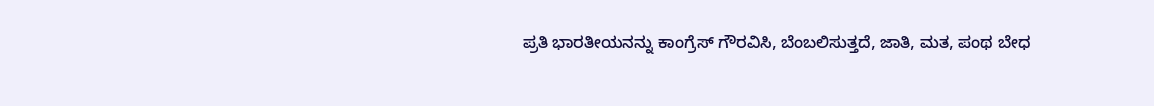ಪ್ರತಿ ಭಾರತೀಯನನ್ನು ಕಾಂಗ್ರೆಸ್ ಗೌರವಿಸಿ, ಬೆಂಬಲಿಸುತ್ತದೆ, ಜಾತಿ, ಮತ, ಪಂಥ ಬೇಧ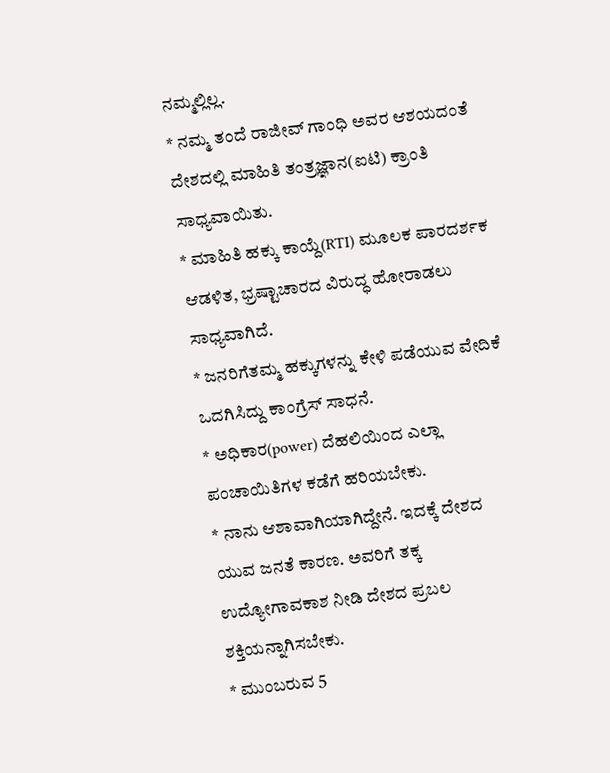ನಮ್ಮಲ್ಲಿಲ್ಲ.
* ನಮ್ಮ ತಂದೆ ರಾಜೀವ್ ಗಾಂಧಿ ಅವರ ಆಶಯದಂತೆ ದೇಶದಲ್ಲಿ ಮಾಹಿತಿ ತಂತ್ರಜ್ಞಾನ(ಐಟಿ) ಕ್ರಾಂತಿ ಸಾಧ್ಯವಾಯಿತು.
* ಮಾಹಿತಿ ಹಕ್ಕು ಕಾಯ್ದೆ(RTI) ಮೂಲಕ ಪಾರದರ್ಶಕ ಆಡಳಿತ, ಭ್ರಷ್ಟಾಚಾರದ ವಿರುದ್ಧ ಹೋರಾಡಲು ಸಾಧ್ಯವಾಗಿದೆ.
* ಜನರಿಗೆತಮ್ಮ ಹಕ್ಕುಗಳನ್ನು ಕೇಳಿ ಪಡೆಯುವ ವೇದಿಕೆ ಒದಗಿಸಿದ್ದು ಕಾಂಗ್ರೆಸ್ ಸಾಧನೆ.
* ಅಧಿಕಾರ(power) ದೆಹಲಿಯಿಂದ ಎಲ್ಲಾ ಪಂಚಾಯಿತಿಗಳ ಕಡೆಗೆ ಹರಿಯಬೇಕು.
* ನಾನು ಆಶಾವಾಗಿಯಾಗಿದ್ದೇನೆ. ಇದಕ್ಕೆ ದೇಶದ ಯುವ ಜನತೆ ಕಾರಣ. ಅವರಿಗೆ ತಕ್ಕ ಉದ್ಯೋಗಾವಕಾಶ ನೀಡಿ ದೇಶದ ಪ್ರಬಲ ಶಕ್ತಿಯನ್ನಾಗಿಸಬೇಕು.
* ಮುಂಬರುವ 5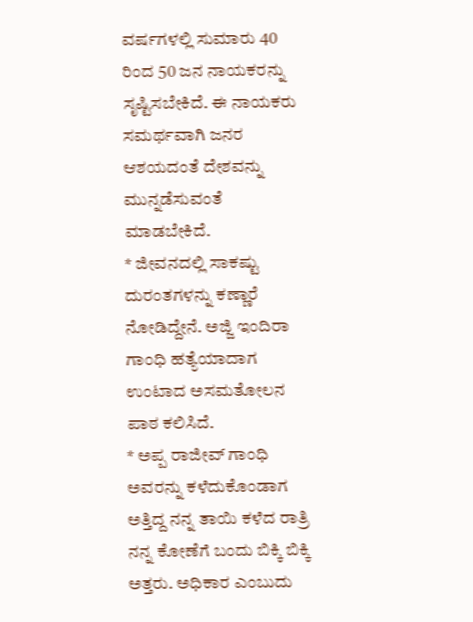ವರ್ಷಗಳಲ್ಲಿ ಸುಮಾರು 40 ರಿಂದ 50 ಜನ ನಾಯಕರನ್ನು ಸೃಷ್ಟಿಸಬೇಕಿದೆ. ಈ ನಾಯಕರು ಸಮರ್ಥವಾಗಿ ಜನರ ಆಶಯದಂತೆ ದೇಶವನ್ನು ಮುನ್ನಡೆಸುವಂತೆ ಮಾಡಬೇಕಿದೆ.
* ಜೀವನದಲ್ಲಿ ಸಾಕಷ್ಟು ದುರಂತಗಳನ್ನು ಕಣ್ಣಾರೆ ನೋಡಿದ್ದೇನೆ. ಅಜ್ಜಿ ಇಂದಿರಾ ಗಾಂಧಿ ಹತ್ಯೆಯಾದಾಗ ಉಂಟಾದ ಅಸಮತೋಲನ ಪಾಠ ಕಲಿಸಿದೆ.
* ಅಪ್ಪ ರಾಜೀವ್ ಗಾಂಧಿ ಅವರನ್ನು ಕಳೆದುಕೊಂಡಾಗ ಅತ್ತಿದ್ದ ನನ್ನ ತಾಯಿ ಕಳೆದ ರಾತ್ರಿ ನನ್ನ ಕೋಣೆಗೆ ಬಂದು ಬಿಕ್ಕಿ ಬಿಕ್ಕಿ ಅತ್ತರು. ಅಧಿಕಾರ ಎಂಬುದು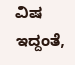ವಿಷ ಇದ್ದಂತೆ,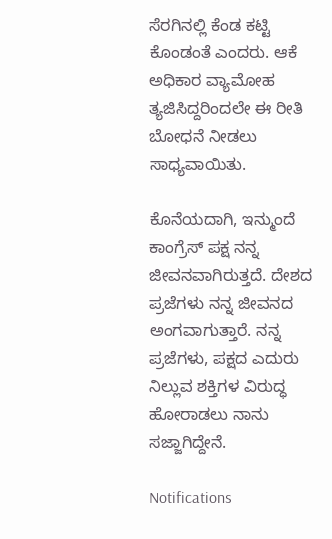ಸೆರಗಿನಲ್ಲಿ ಕೆಂಡ ಕಟ್ಟಿ ಕೊಂಡಂತೆ ಎಂದರು. ಆಕೆ ಅಧಿಕಾರ ವ್ಯಾಮೋಹ ತ್ಯಜಿಸಿದ್ದರಿಂದಲೇ ಈ ರೀತಿ ಬೋಧನೆ ನೀಡಲು ಸಾಧ್ಯವಾಯಿತು.

ಕೊನೆಯದಾಗಿ, ಇನ್ಮುಂದೆ ಕಾಂಗ್ರೆಸ್ ಪಕ್ಷ ನನ್ನ ಜೀವನವಾಗಿರುತ್ತದೆ. ದೇಶದ ಪ್ರಜೆಗಳು ನನ್ನ ಜೀವನದ ಅಂಗವಾಗುತ್ತಾರೆ. ನನ್ನ ಪ್ರಜೆಗಳು, ಪಕ್ಷದ ಎದುರು ನಿಲ್ಲುವ ಶಕ್ತಿಗಳ ವಿರುದ್ಧ ಹೋರಾಡಲು ನಾನು ಸಜ್ಜಾಗಿದ್ದೇನೆ.

Notifications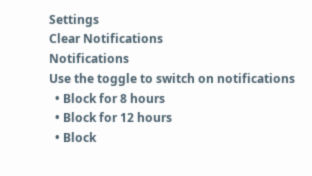Settings
Clear Notifications
Notifications
Use the toggle to switch on notifications
  • Block for 8 hours
  • Block for 12 hours
  • Block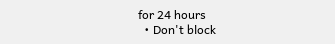for 24 hours
  • Don't block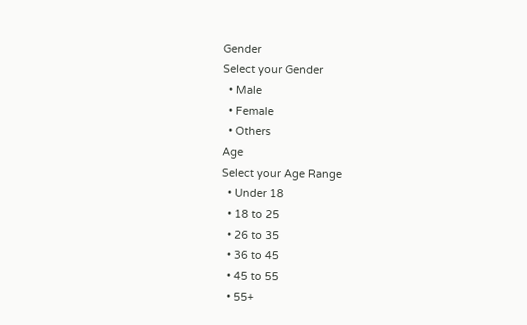Gender
Select your Gender
  • Male
  • Female
  • Others
Age
Select your Age Range
  • Under 18
  • 18 to 25
  • 26 to 35
  • 36 to 45
  • 45 to 55
  • 55+